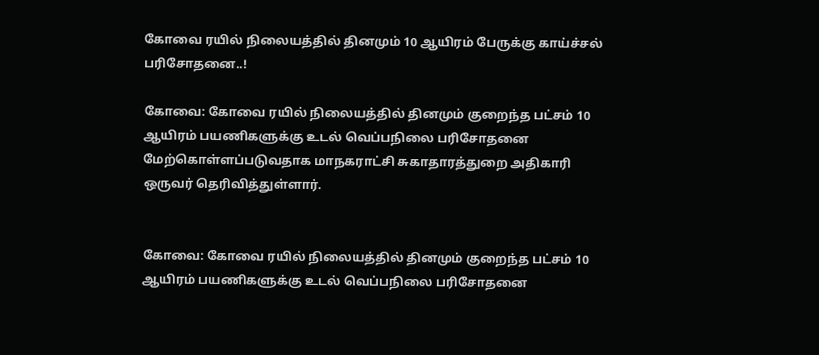கோவை ரயில் நிலையத்தில் தினமும் 10 ஆயிரம் பேருக்கு காய்ச்சல் பரிசோதனை..!

கோவை: கோவை ரயில் நிலையத்தில் தினமும் குறைந்த பட்சம் 10 ஆயிரம் பயணிகளுக்கு உடல் வெப்பநிலை பரிசோதனை மேற்கொள்ளப்படுவதாக மாநகராட்சி சுகாதாரத்துறை அதிகாரி ஒருவர் தெரிவித்துள்ளார்.


கோவை: கோவை ரயில் நிலையத்தில் தினமும் குறைந்த பட்சம் 10 ஆயிரம் பயணிகளுக்கு உடல் வெப்பநிலை பரிசோதனை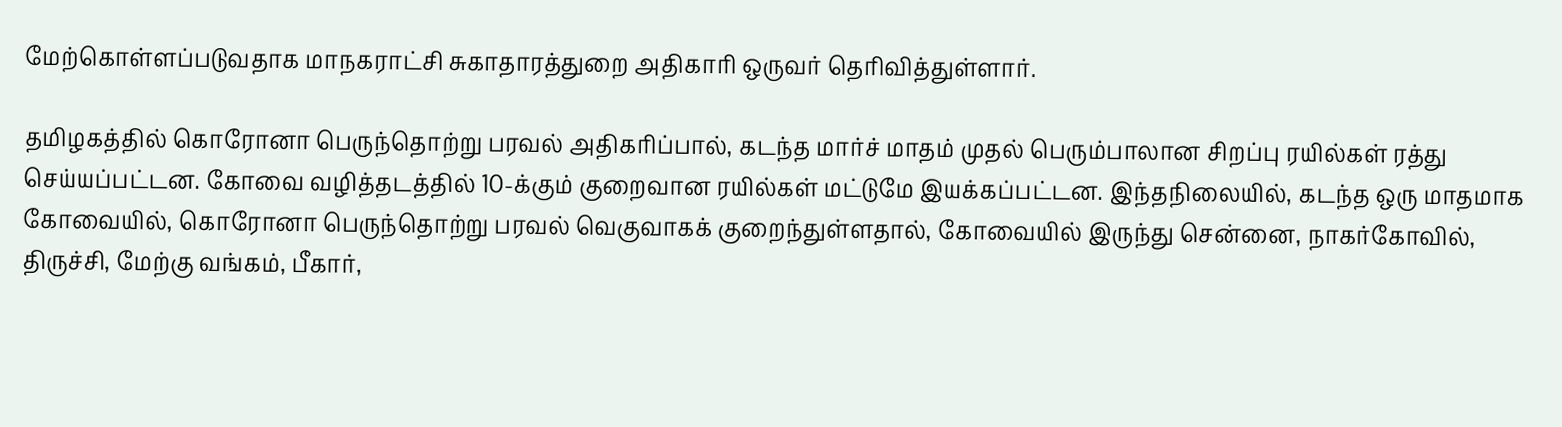மேற்கொள்ளப்படுவதாக மாநகராட்சி சுகாதாரத்துறை அதிகாரி ஒருவர் தெரிவித்துள்ளார்.

தமிழகத்தில் கொரோனா பெருந்தொற்று பரவல் அதிகரிப்பால், கடந்த மார்ச் மாதம் முதல் பெரும்பாலான சிறப்பு ரயில்கள் ரத்து செய்யப்பட்டன. கோவை வழித்தடத்தில் 10-க்கும் குறைவான ரயில்கள் மட்டுமே இயக்கப்பட்டன. இந்தநிலையில், கடந்த ஒரு மாதமாக கோவையில், கொரோனா பெருந்தொற்று பரவல் வெகுவாகக் குறைந்துள்ளதால், கோவையில் இருந்து சென்னை, நாகர்கோவில், திருச்சி, மேற்கு வங்கம், பீகார்,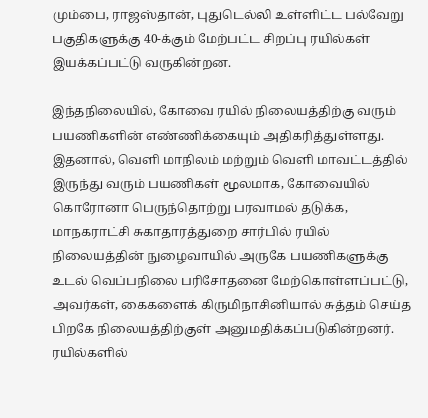மும்பை, ராஜஸ்தான், புதுடெல்லி உள்ளிட்ட பல்வேறு பகுதிகளுக்கு 40-க்கும் மேற்பட்ட சிறப்பு ரயில்கள் இயக்கப்பட்டு வருகின்றன.

இந்தநிலையில், கோவை ரயில் நிலையத்திற்கு வரும் பயணிகளின் எண்ணிக்கையும் அதிகரித்துள்ளது. இதனால், வெளி மாநிலம் மற்றும் வெளி மாவட்டத்தில் இருந்து வரும் பயணிகள் மூலமாக, கோவையில் கொரோனா பெருந்தொற்று பரவாமல் தடுக்க, மாநகராட்சி சுகாதாரத்துறை சார்பில் ரயில் நிலையத்தின் நுழைவாயில் அருகே பயணிகளுக்கு உடல் வெப்பநிலை பரிசோதனை மேற்கொள்ளப்பட்டு, அவர்கள், கைகளைக் கிருமிநாசினியால் சுத்தம் செய்த பிறகே நிலையத்திற்குள் அனுமதிக்கப்படுகின்றனர். ரயில்களில்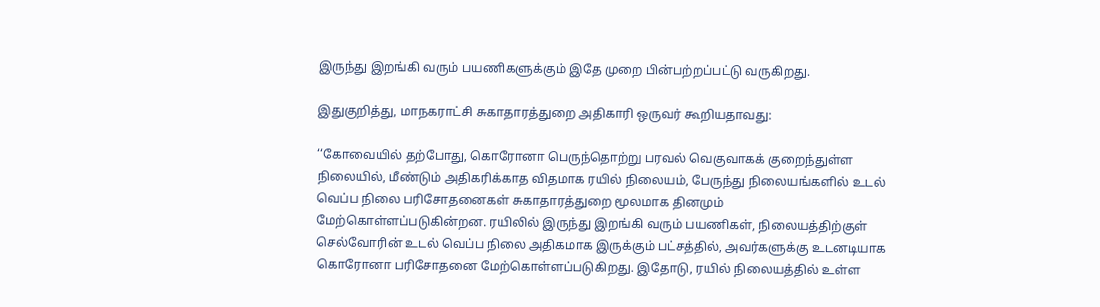இருந்து இறங்கி வரும் பயணிகளுக்கும் இதே முறை பின்பற்றப்பட்டு வருகிறது.

இதுகுறித்து, மாநகராட்சி சுகாதாரத்துறை அதிகாரி ஒருவர் கூறியதாவது:

‘‘கோவையில் தற்போது, கொரோனா பெருந்தொற்று பரவல் வெகுவாகக் குறைந்துள்ள நிலையில், மீண்டும் அதிகரிக்காத விதமாக ரயில் நிலையம், பேருந்து நிலையங்களில் உடல் வெப்ப நிலை பரிசோதனைகள் சுகாதாரத்துறை மூலமாக தினமும் மேற்கொள்ளப்படுகின்றன. ரயிலில் இருந்து இறங்கி வரும் பயணிகள், நிலையத்திற்குள் செல்வோரின் உடல் வெப்ப நிலை அதிகமாக இருக்கும் பட்சத்தில், அவர்களுக்கு உடனடியாக கொரோனா பரிசோதனை மேற்கொள்ளப்படுகிறது. இதோடு, ரயில் நிலையத்தில் உள்ள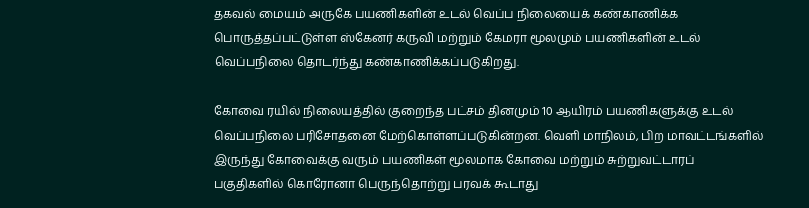தகவல் மையம் அருகே பயணிகளின் உடல் வெப்ப நிலையைக் கண்காணிக்க பொருத்தப்பட்டுள்ள ஸ்கேனர் கருவி மற்றும் கேமரா மூலமும் பயணிகளின் உடல் வெப்பநிலை தொடர்ந்து கண்காணிக்கப்படுகிறது.

கோவை ரயில் நிலையத்தில் குறைந்த பட்சம் தினமும் 10 ஆயிரம் பயணிகளுக்கு உடல் வெப்பநிலை பரிசோதனை மேற்கொள்ளப்படுகின்றன. வெளி மாநிலம், பிற மாவட்டங்களில் இருந்து கோவைக்கு வரும் பயணிகள் மூலமாக கோவை மற்றும் சுற்றுவட்டாரப் பகுதிகளில் கொரோனா பெருந்தொற்று பரவக் கூடாது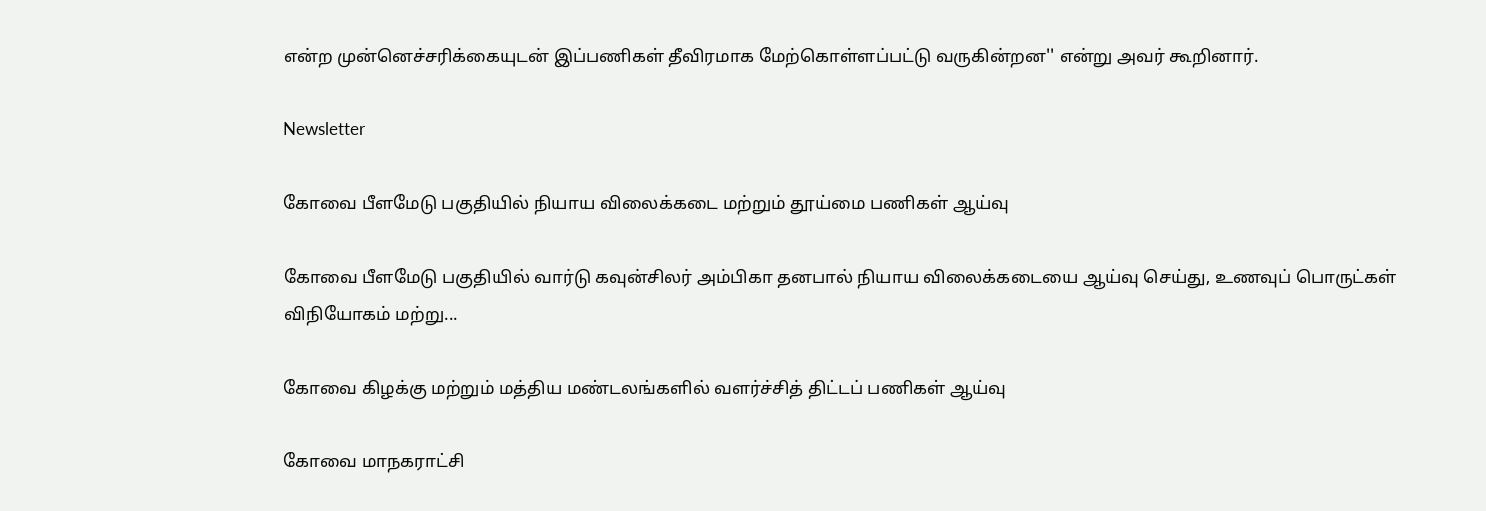என்ற முன்னெச்சரிக்கையுடன் இப்பணிகள் தீவிரமாக மேற்கொள்ளப்பட்டு வருகின்றன'' என்று அவர் கூறினார்.

Newsletter

கோவை பீளமேடு பகுதியில் நியாய விலைக்கடை மற்றும் தூய்மை பணிகள் ஆய்வு

கோவை பீளமேடு பகுதியில் வார்டு கவுன்சிலர் அம்பிகா தனபால் நியாய விலைக்கடையை ஆய்வு செய்து, உணவுப் பொருட்கள் விநியோகம் மற்று...

கோவை கிழக்கு மற்றும் மத்திய மண்டலங்களில் வளர்ச்சித் திட்டப் பணிகள் ஆய்வு

கோவை மாநகராட்சி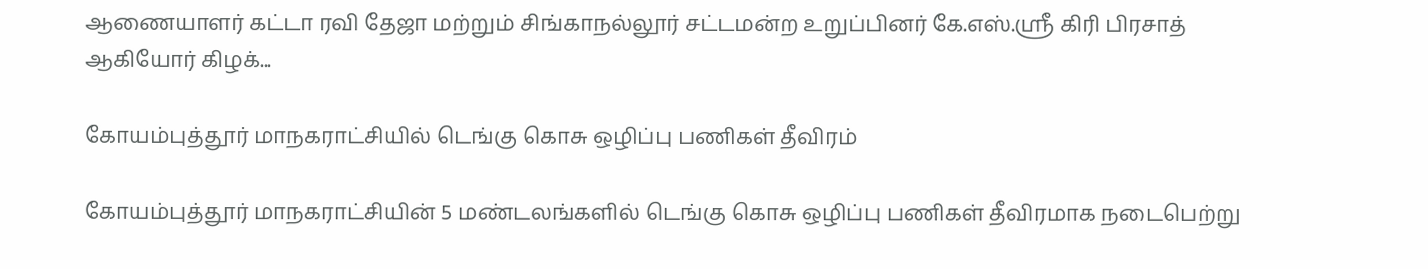ஆணையாளர் கட்டா ரவி தேஜா மற்றும் சிங்காநல்லூர் சட்டமன்ற உறுப்பினர் கே.எஸ்.ஸ்ரீ கிரி பிரசாத் ஆகியோர் கிழக்...

கோயம்புத்தூர் மாநகராட்சியில் டெங்கு கொசு ஒழிப்பு பணிகள் தீவிரம்

கோயம்புத்தூர் மாநகராட்சியின் 5 மண்டலங்களில் டெங்கு கொசு ஒழிப்பு பணிகள் தீவிரமாக நடைபெற்று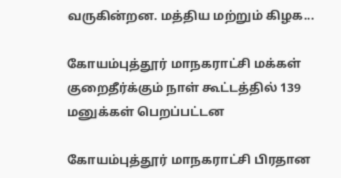வருகின்றன. மத்திய மற்றும் கிழக...

கோயம்புத்தூர் மாநகராட்சி மக்கள் குறைதீர்க்கும் நாள் கூட்டத்தில் 139 மனுக்கள் பெறப்பட்டன

கோயம்புத்தூர் மாநகராட்சி பிரதான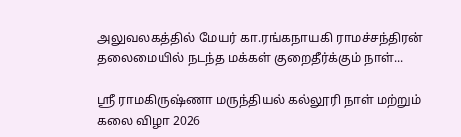அலுவலகத்தில் மேயர் கா.ரங்கநாயகி ராமச்சந்திரன் தலைமையில் நடந்த மக்கள் குறைதீர்க்கும் நாள்...

ஸ்ரீ ராமகிருஷ்ணா மருந்தியல் கல்லூரி நாள் மற்றும் கலை விழா 2026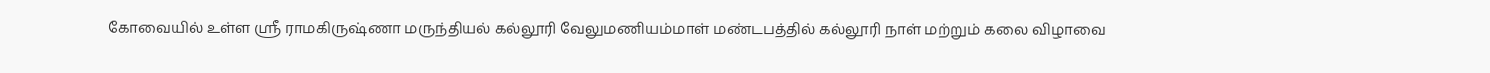கோவையில் உள்ள ஸ்ரீ ராமகிருஷ்ணா மருந்தியல் கல்லூரி வேலுமணியம்மாள் மண்டபத்தில் கல்லூரி நாள் மற்றும் கலை விழாவை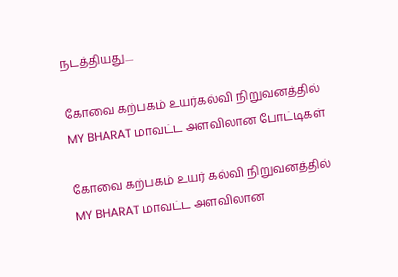நடத்தியது....

கோவை கற்பகம் உயர்கல்வி நிறுவனத்தில் MY BHARAT மாவட்ட அளவிலான போட்டிகள்

கோவை கற்பகம் உயர் கல்வி நிறுவனத்தில் MY BHARAT மாவட்ட அளவிலான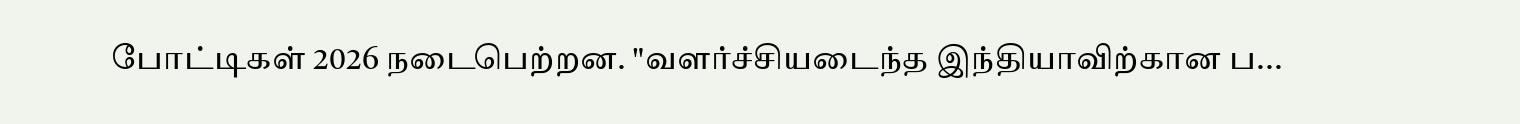போட்டிகள் 2026 நடைபெற்றன. "வளர்ச்சியடைந்த இந்தியாவிற்கான ப...